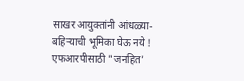साखर आयुक्तांनी आंधळ्या-बहिऱ्याची भूमिका घेऊ नये ! एफआरपीसाठी "जनहित'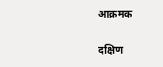आक्रमक

दक्षिण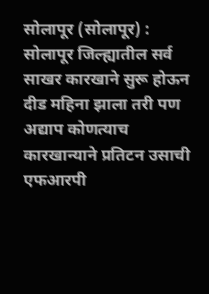सोलापूर (सोलापूर) : सोलापूर जिल्ह्यातील सर्व साखर कारखाने सुरू होऊन दीड महिना झाला तरी पण अद्याप कोणत्याच कारखान्याने प्रतिटन उसाची एफआरपी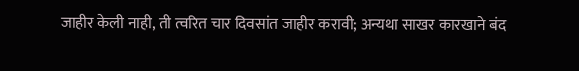जाहीर केली नाही, ती त्वरित चार दिवसांत जाहीर करावी; अन्यथा साखर कारखाने बंद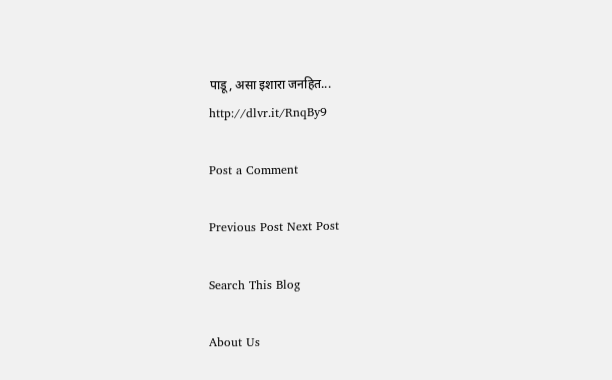पाडू, असा इशारा जनहित...
http://dlvr.it/RnqBy9

Post a Comment

Previous Post Next Post

Search This Blog

About Us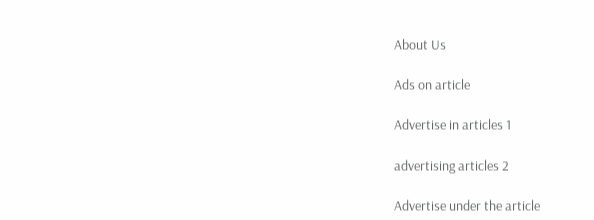About Us

Ads on article

Advertise in articles 1

advertising articles 2

Advertise under the article